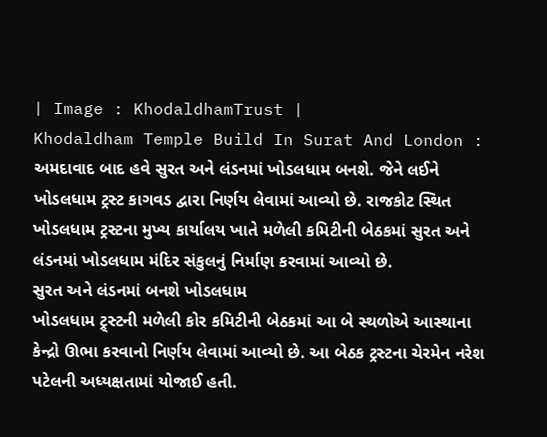| Image : KhodaldhamTrust |
Khodaldham Temple Build In Surat And London : અમદાવાદ બાદ હવે સુરત અને લંડનમાં ખોડલધામ બનશે. જેને લઈને ખોડલધામ ટ્રસ્ટ કાગવડ દ્વારા નિર્ણય લેવામાં આવ્યો છે. રાજકોટ સ્થિત ખોડલધામ ટ્રસ્ટના મુખ્ય કાર્યાલય ખાતે મળેલી કમિટીની બેઠકમાં સુરત અને લંડનમાં ખોડલધામ મંદિર સંકુલનું નિર્માણ કરવામાં આવ્યો છે.
સુરત અને લંડનમાં બનશે ખોડલધામ
ખોડલધામ ટ્ર્સ્ટની મળેલી કોર કમિટીની બેઠકમાં આ બે સ્થળોએ આસ્થાના કેન્દ્રો ઊભા કરવાનો નિર્ણય લેવામાં આવ્યો છે. આ બેઠક ટ્રસ્ટના ચેરમેન નરેશ પટેલની અધ્યક્ષતામાં યોજાઈ હતી.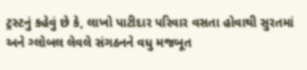ટ્રસ્ટનું કહેવું છે કે, લાખો પાટીદાર પરિવાર વસતા હોવાથી સુરતમાં અને ગ્લોબલ લેવલે સંગઠનને વધુ મજબૂત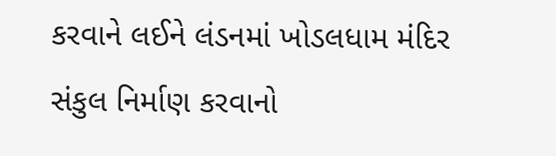કરવાને લઈને લંડનમાં ખોડલધામ મંદિર સંકુલ નિર્માણ કરવાનો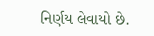નિર્ણય લેવાયો છે.